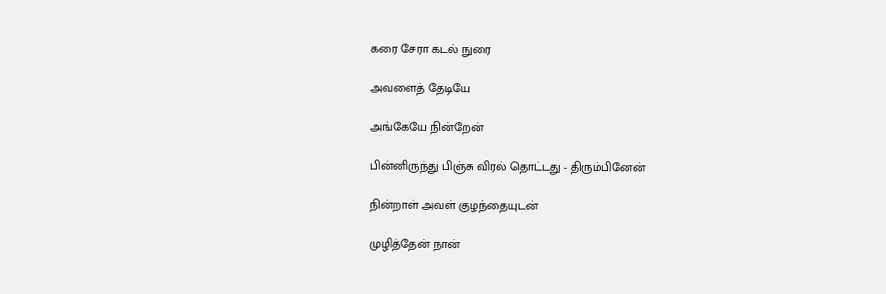கரை சேரா கடல் நுரை

அவளைத் தேடியே

அங்கேயே நின்றேன்

பின்னிருந்து பிஞ்சு விரல் தொட்டது - திரும்பினேன்

நின்றாள் அவள் குழந்தையுடன்

முழித்தேன் நான்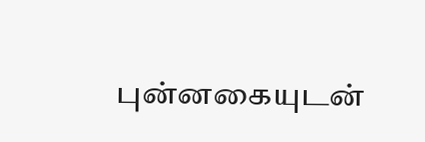புன்னகையுடன்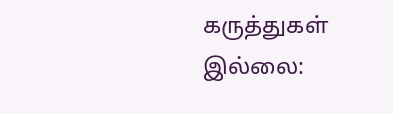கருத்துகள் இல்லை: